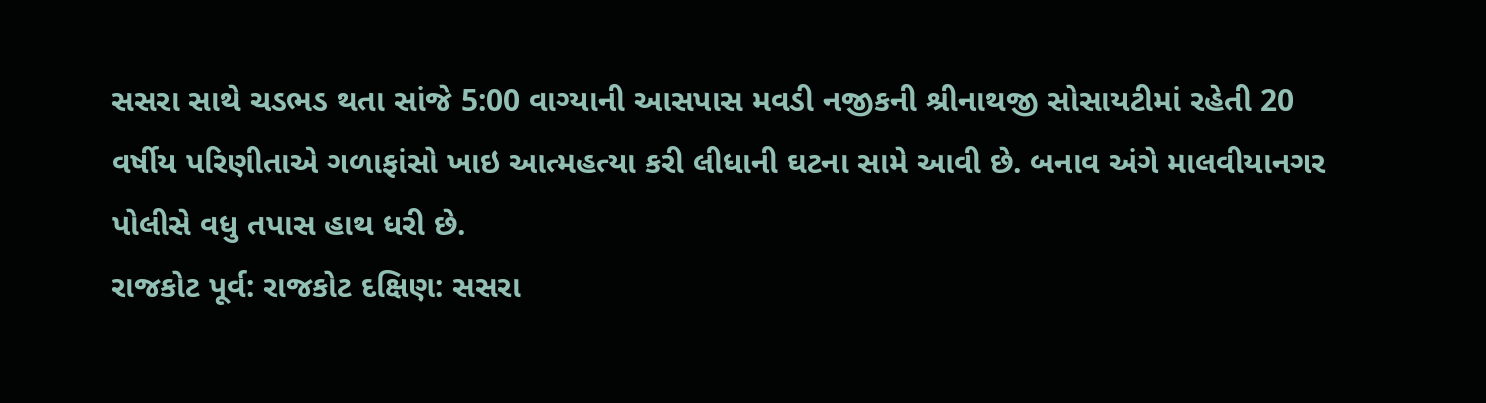સસરા સાથે ચડભડ થતા સાંજે 5:00 વાગ્યાની આસપાસ મવડી નજીકની શ્રીનાથજી સોસાયટીમાં રહેતી 20 વર્ષીય પરિણીતાએ ગળાફાંસો ખાઇ આત્મહત્યા કરી લીધાની ઘટના સામે આવી છે. બનાવ અંગે માલવીયાનગર પોલીસે વધુ તપાસ હાથ ધરી છે.
રાજકોટ પૂર્વ: રાજકોટ દક્ષિણ: સસરા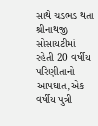સાથે ચડભડ થતા શ્રીનાથજી સોસાયટીમાં રહેતી 20 વર્ષીય પરિણીતાનો આપઘાત,એક વર્ષીય પુત્રી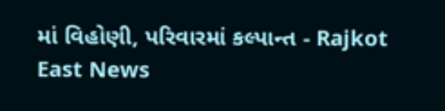માં વિહોણી, પરિવારમાં કલ્પાન્ત - Rajkot East News